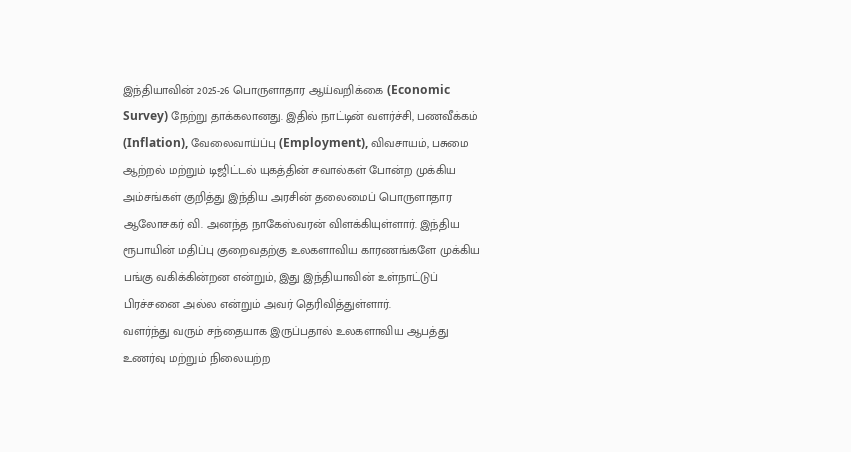இந்தியாவின் 2025-26 பொருளாதார ஆய்வறிக்கை (Economic Survey) நேற்று தாக்கலானது. இதில் நாட்டின் வளர்ச்சி, பணவீக்கம் (Inflation), வேலைவாய்ப்பு (Employment), விவசாயம், பசுமை ஆற்றல் மற்றும் டிஜிட்டல் யுகத்தின் சவால்கள் போன்ற முக்கிய அம்சங்கள் குறித்து இந்திய அரசின் தலைமைப் பொருளாதார ஆலோசகர் வி. அனந்த நாகேஸ்வரன் விளக்கியுள்ளார். இந்திய ரூபாயின் மதிப்பு குறைவதற்கு உலகளாவிய காரணங்களே முக்கிய பங்கு வகிக்கின்றன என்றும், இது இந்தியாவின் உள்நாட்டுப் பிரச்சனை அல்ல என்றும் அவர் தெரிவித்துள்ளார்.
வளர்ந்து வரும் சந்தையாக இருப்பதால் உலகளாவிய ஆபத்து உணர்வு மற்றும் நிலையற்ற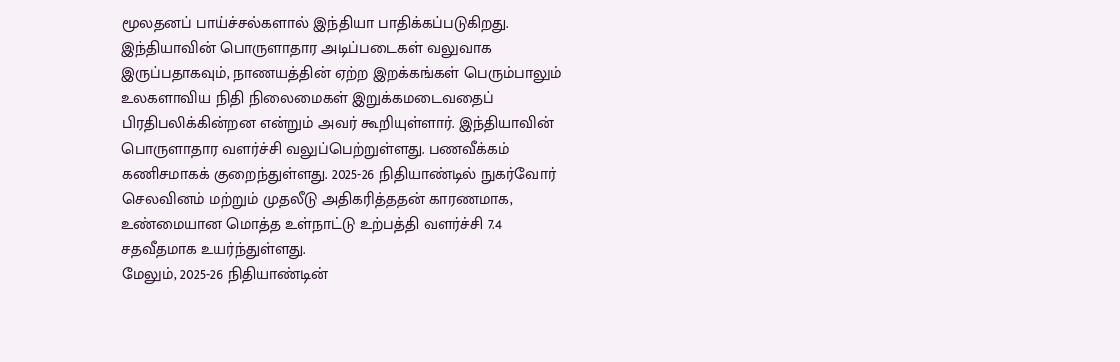மூலதனப் பாய்ச்சல்களால் இந்தியா பாதிக்கப்படுகிறது. இந்தியாவின் பொருளாதார அடிப்படைகள் வலுவாக இருப்பதாகவும், நாணயத்தின் ஏற்ற இறக்கங்கள் பெரும்பாலும் உலகளாவிய நிதி நிலைமைகள் இறுக்கமடைவதைப் பிரதிபலிக்கின்றன என்றும் அவர் கூறியுள்ளார். இந்தியாவின் பொருளாதார வளர்ச்சி வலுப்பெற்றுள்ளது. பணவீக்கம் கணிசமாகக் குறைந்துள்ளது. 2025-26 நிதியாண்டில் நுகர்வோர் செலவினம் மற்றும் முதலீடு அதிகரித்ததன் காரணமாக, உண்மையான மொத்த உள்நாட்டு உற்பத்தி வளர்ச்சி 7.4 சதவீதமாக உயர்ந்துள்ளது.
மேலும், 2025-26 நிதியாண்டின்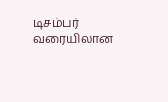டிசம்பர் வரையிலான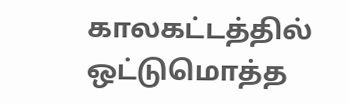காலகட்டத்தில் ஒட்டுமொத்த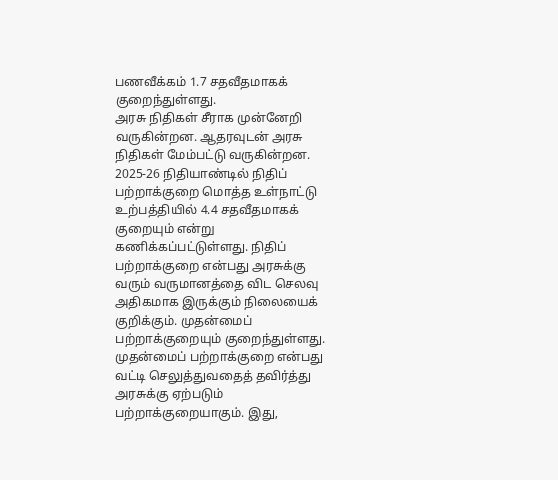பணவீக்கம் 1.7 சதவீதமாகக் குறைந்துள்ளது.
அரசு நிதிகள் சீராக முன்னேறி வருகின்றன. ஆதரவுடன் அரசு நிதிகள் மேம்பட்டு வருகின்றன. 2025-26 நிதியாண்டில் நிதிப் பற்றாக்குறை மொத்த உள்நாட்டு உற்பத்தியில் 4.4 சதவீதமாகக் குறையும் என்று கணிக்கப்பட்டுள்ளது. நிதிப் பற்றாக்குறை என்பது அரசுக்கு வரும் வருமானத்தை விட செலவு அதிகமாக இருக்கும் நிலையைக் குறிக்கும். முதன்மைப் பற்றாக்குறையும் குறைந்துள்ளது. முதன்மைப் பற்றாக்குறை என்பது வட்டி செலுத்துவதைத் தவிர்த்து அரசுக்கு ஏற்படும் பற்றாக்குறையாகும். இது,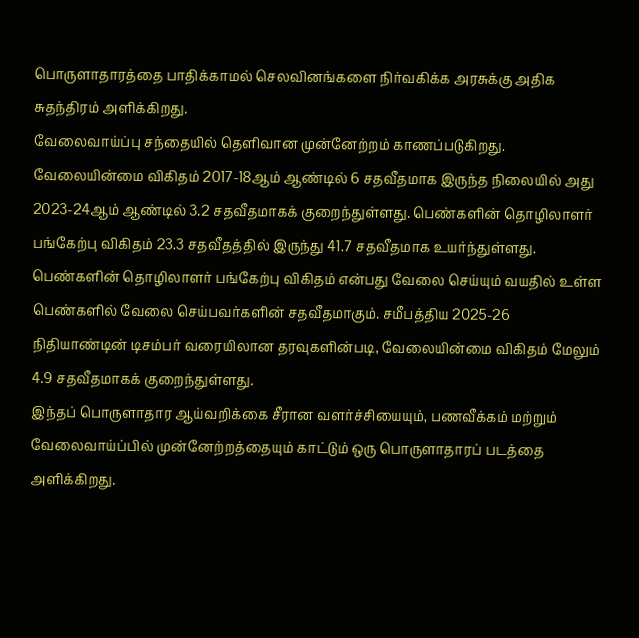பொருளாதாரத்தை பாதிக்காமல் செலவினங்களை நிர்வகிக்க அரசுக்கு அதிக சுதந்திரம் அளிக்கிறது.
வேலைவாய்ப்பு சந்தையில் தெளிவான முன்னேற்றம் காணப்படுகிறது. வேலையின்மை விகிதம் 2017-18ஆம் ஆண்டில் 6 சதவீதமாக இருந்த நிலையில் அது 2023-24ஆம் ஆண்டில் 3.2 சதவீதமாகக் குறைந்துள்ளது. பெண்களின் தொழிலாளர் பங்கேற்பு விகிதம் 23.3 சதவீதத்தில் இருந்து 41.7 சதவீதமாக உயர்ந்துள்ளது. பெண்களின் தொழிலாளர் பங்கேற்பு விகிதம் என்பது வேலை செய்யும் வயதில் உள்ள பெண்களில் வேலை செய்பவர்களின் சதவீதமாகும். சமீபத்திய 2025-26 நிதியாண்டின் டிசம்பர் வரையிலான தரவுகளின்படி, வேலையின்மை விகிதம் மேலும் 4.9 சதவீதமாகக் குறைந்துள்ளது.
இந்தப் பொருளாதார ஆய்வறிக்கை சீரான வளர்ச்சியையும், பணவீக்கம் மற்றும் வேலைவாய்ப்பில் முன்னேற்றத்தையும் காட்டும் ஒரு பொருளாதாரப் படத்தை அளிக்கிறது.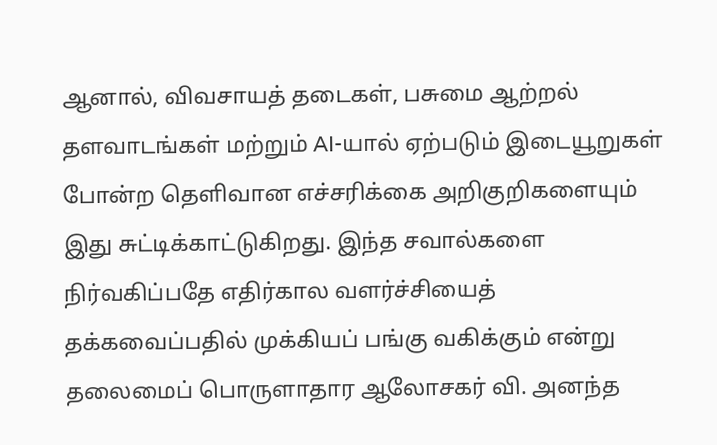ஆனால், விவசாயத் தடைகள், பசுமை ஆற்றல் தளவாடங்கள் மற்றும் AI-யால் ஏற்படும் இடையூறுகள் போன்ற தெளிவான எச்சரிக்கை அறிகுறிகளையும் இது சுட்டிக்காட்டுகிறது. இந்த சவால்களை நிர்வகிப்பதே எதிர்கால வளர்ச்சியைத் தக்கவைப்பதில் முக்கியப் பங்கு வகிக்கும் என்று தலைமைப் பொருளாதார ஆலோசகர் வி. அனந்த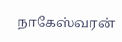நாகேஸ்வரன்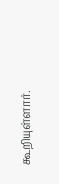கூறியுள்ளார்.